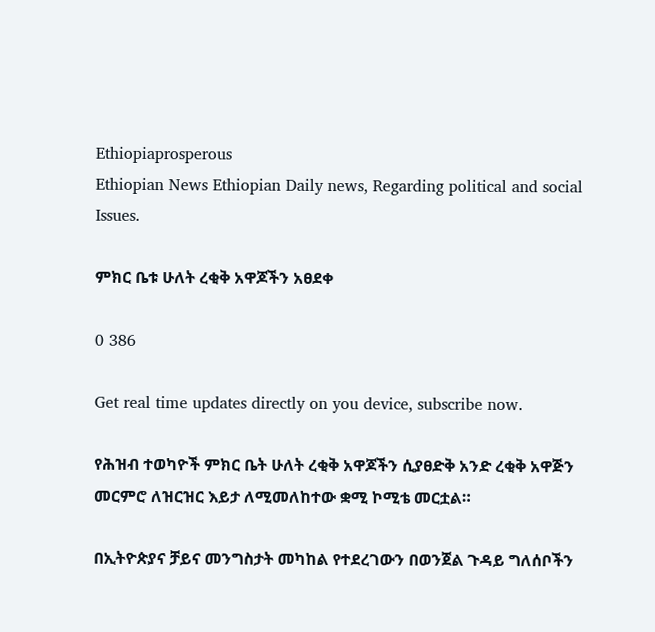Ethiopiaprosperous
Ethiopian News Ethiopian Daily news, Regarding political and social Issues.

ምክር ቤቱ ሁለት ረቂቅ አዋጆችን አፀደቀ

0 386

Get real time updates directly on you device, subscribe now.

የሕዝብ ተወካዮች ምክር ቤት ሁለት ረቂቅ አዋጆችን ሲያፀድቅ አንድ ረቂቅ አዋጅን መርምሮ ለዝርዝር እይታ ለሚመለከተው ቋሚ ኮሚቴ መርቷል።

በኢትዮጵያና ቻይና መንግስታት መካከል የተደረገውን በወንጀል ጉዳይ ግለሰቦችን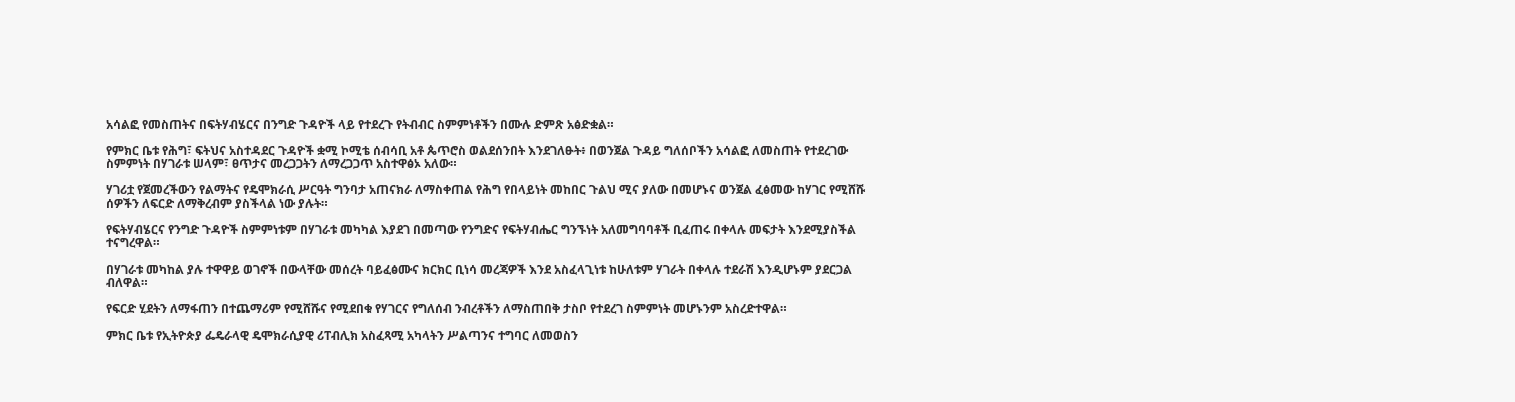አሳልፎ የመስጠትና በፍትሃብሄርና በንግድ ጉዳዮች ላይ የተደረጉ የትብብር ስምምነቶችን በሙሉ ድምጽ አፅድቋል።

የምክር ቤቱ የሕግ፣ ፍትህና አስተዳደር ጉዳዮች ቋሚ ኮሚቴ ሰብሳቢ አቶ ጴጥሮስ ወልደሰንበት እንደገለፁት፥ በወንጀል ጉዳይ ግለሰቦችን አሳልፎ ለመስጠት የተደረገው ስምምነት በሃገራቱ ሠላም፣ ፀጥታና መረጋጋትን ለማረጋጋጥ አስተዋፅኦ አለው።

ሃገሪቷ የጀመረችውን የልማትና የዴሞክራሲ ሥርዓት ግንባታ አጠናክራ ለማስቀጠል የሕግ የበላይነት መከበር ጉልህ ሚና ያለው በመሆኑና ወንጀል ፈፅመው ከሃገር የሚሸሹ ሰዎችን ለፍርድ ለማቅረብም ያስችላል ነው ያሉት።

የፍትሃብሄርና የንግድ ጉዳዮች ስምምነቱም በሃገራቱ መካካል እያደገ በመጣው የንግድና የፍትሃብሔር ግንኙነት አለመግባባቶች ቢፈጠሩ በቀላሉ መፍታት እንደሚያስችል ተናግረዋል።

በሃገራቱ መካከል ያሉ ተዋዋይ ወገኖች በውላቸው መሰረት ባይፈፅሙና ክርክር ቢነሳ መረጃዎች እንደ አስፈላጊነቱ ከሁለቱም ሃገራት በቀላሉ ተደራሽ እንዲሆኑም ያደርጋል ብለዋል።

የፍርድ ሂደትን ለማፋጠን በተጨማሪም የሚሸሹና የሚደበቁ የሃገርና የግለሰብ ንብረቶችን ለማስጠበቅ ታስቦ የተደረገ ስምምነት መሆኑንም አስረድተዋል።

ምክር ቤቱ የኢትዮጵያ ፌዴራላዊ ዴሞክራሲያዊ ሪፐብሊክ አስፈጻሚ አካላትን ሥልጣንና ተግባር ለመወስን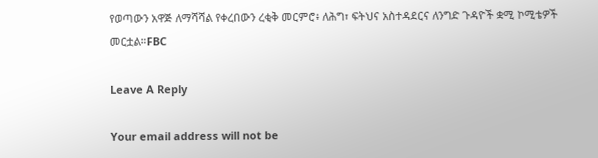የወጣውን አዋጅ ለማሻሻል የቀረበውን ረቂቅ መርምሮ፥ ለሕግ፣ ፍትህና አስተዳደርና ለንግድ ጉዳዮች ቋሚ ኮሚቴዎች መርቷል።FBC

Leave A Reply

Your email address will not be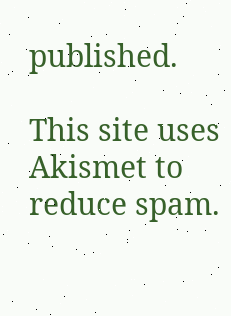published.

This site uses Akismet to reduce spam.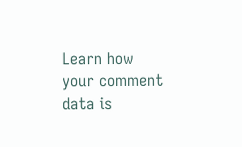Learn how your comment data is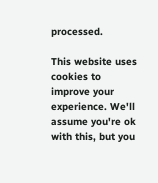processed.

This website uses cookies to improve your experience. We'll assume you're ok with this, but you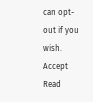can opt-out if you wish. Accept Read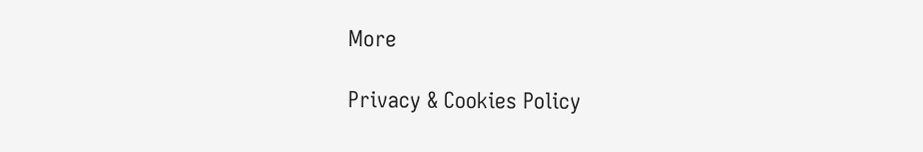More

Privacy & Cookies Policy